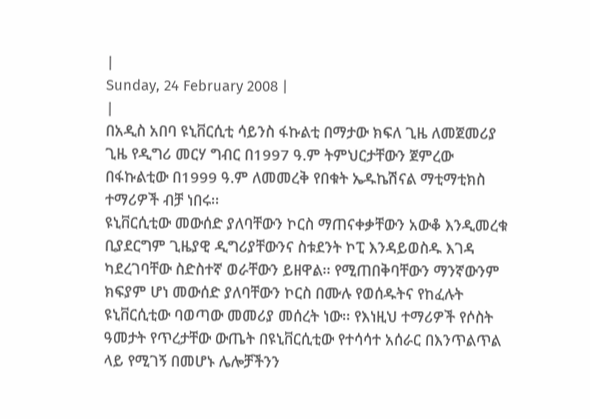|
Sunday, 24 February 2008 |
|
በአዲስ አበባ ዩኒቨርሲቲ ሳይንስ ፋኩልቲ በማታው ክፍለ ጊዜ ለመጀመሪያ ጊዜ የዲግሪ መርሃ ግብር በ1997 ዓ.ም ትምህርታቸውን ጀምረው በፋኩልቲው በ1999 ዓ.ም ለመመረቅ የበቁት ኤዱኬሽናል ማቲማቲክስ ተማሪዎች ብቻ ነበሩ፡፡
ዩኒቨርሲቲው መውሰድ ያለባቸውን ኮርስ ማጠናቀቃቸውን አውቆ እንዲመረቁ ቢያደርግም ጊዜያዊ ዲግሪያቸውንና ስቱደንት ኮፒ እንዳይወስዱ እገዳ ካደረገባቸው ስድስተኛ ወራቸውን ይዘዋል፡፡ የሚጠበቅባቸውን ማንኛውንም ክፍያም ሆነ መውሰድ ያለባቸውን ኮርስ በሙሉ የወሰዱትና የከፈሉት ዩኒቨርሲቲው ባወጣው መመሪያ መሰረት ነው፡፡ የእነዚህ ተማሪዎች የሶስት ዓመታት የጥረታቸው ውጤት በዩኒቨርሲቲው የተሳሳተ አሰራር በእንጥልጥል ላይ የሚገኝ በመሆኑ ሌሎቻችንን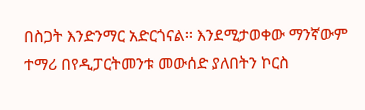በስጋት እንድንማር አድርጎናል፡፡ እንደሚታወቀው ማንኛውም ተማሪ በየዲፓርትመንቱ መውሰድ ያለበትን ኮርስ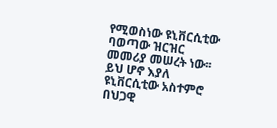የሚወስነው ዩኒቨርሲቲው ባወጣው ዝርዝር መመሪያ መሠረት ነው፡፡ ይህ ሆኖ እያለ ዩኒቨርሲቲው አስተምሮ በህጋዊ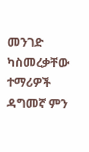መንገድ ካስመረቃቸው ተማሪዎች ዳግመኛ ምን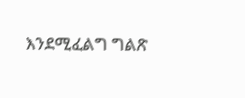እንደሚፈልግ ግልጽ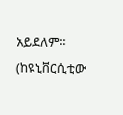አይደለም፡፡
(ከዩኒቨርሲቲው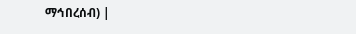ማኅበረሰብ) |